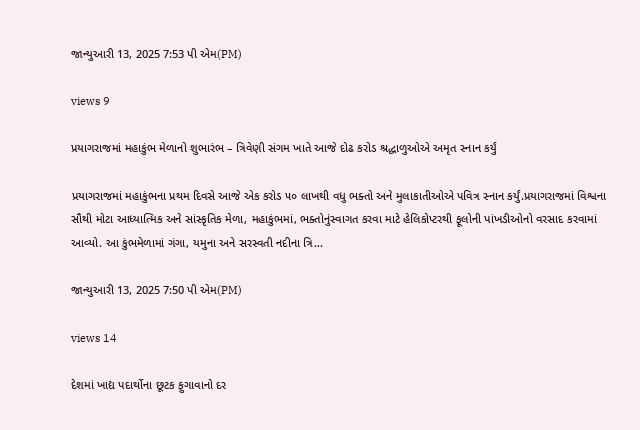જાન્યુઆરી 13, 2025 7:53 પી એમ(PM)

views 9

પ્રયાગરાજમાં મહાકુંભ મેળાનો શુભારંભ – ત્રિવેણી સંગમ ખાતે આજે દોઢ કરોડ શ્રદ્ધાળુઓએ અમૃત સ્નાન કર્યું

પ્રયાગરાજમાં મહાકુંભના પ્રથમ દિવસે આજે એક કરોડ ૫૦ લાખથી વધુ ભક્તો અને મુલાકાતીઓએ પવિત્ર સ્નાન કર્યું.પ્રયાગરાજમાં વિશ્વના સૌથી મોટા આધ્યાત્મિક અને સાંસ્કૃતિક મેળા, મહાકુંભમાં, ભક્તોનુંસ્વાગત કરવા માટે હેલિકોપ્ટરથી ફૂલોની પાંખડીઓનો વરસાદ કરવામાં આવ્યો. આ કુંભમેળામાં ગંગા, યમુના અને સરસ્વતી નદીના ત્રિ...

જાન્યુઆરી 13, 2025 7:50 પી એમ(PM)

views 14

દેશમાં ખાદ્ય પદાર્થોના છૂટક ફુગાવાનો દર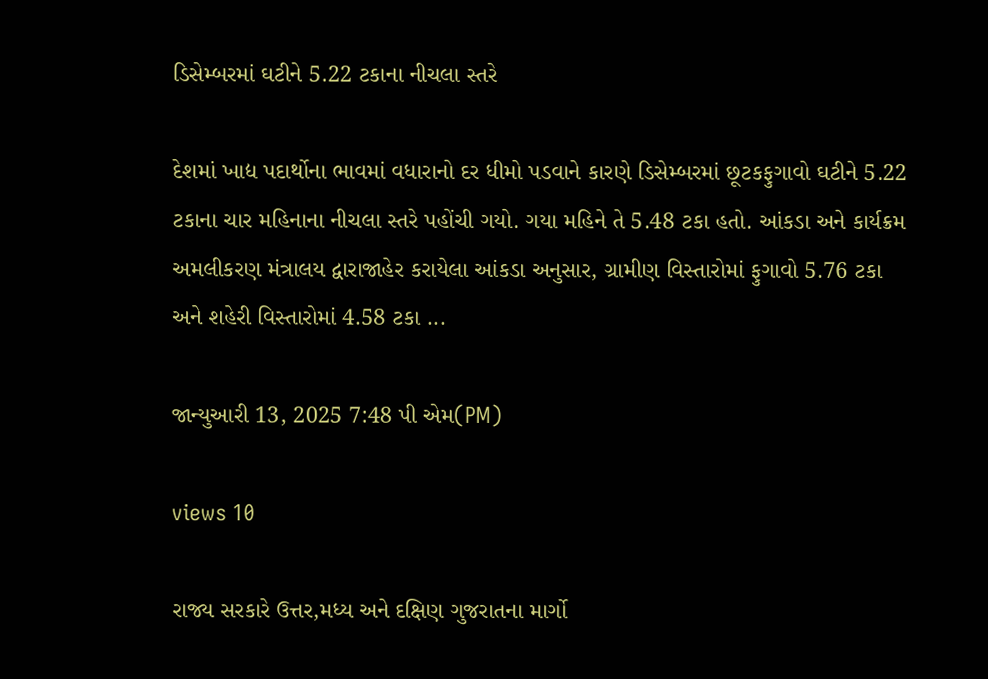ડિસેમ્બરમાં ઘટીને 5.22 ટકાના નીચલા સ્તરે

દેશમાં ખાદ્ય પદાર્થોના ભાવમાં વધારાનો દર ધીમો પડવાને કારણે ડિસેમ્બરમાં છૂટકફુગાવો ઘટીને 5.22 ટકાના ચાર મહિનાના નીચલા સ્તરે પહોંચી ગયો. ગયા મહિને તે 5.48 ટકા હતો. આંકડા અને કાર્યક્રમ અમલીકરણ મંત્રાલય દ્વારાજાહેર કરાયેલા આંકડા અનુસાર, ગ્રામીણ વિસ્તારોમાં ફુગાવો 5.76 ટકા અને શહેરી વિસ્તારોમાં 4.58 ટકા ...

જાન્યુઆરી 13, 2025 7:48 પી એમ(PM)

views 10

રાજ્ય સરકારે ઉત્તર,મધ્ય અને દક્ષિણ ગુજરાતના માર્ગો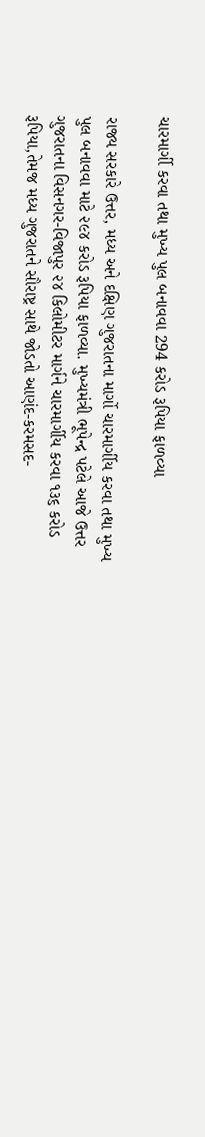ચારમાર્ગી કરવા તથા મુખ્ય પુલ બનાવવા 294 કરોડ રૂપિયા ફાળવ્યા

રાજ્ય સરકારે ઉત્તર, મધ્ય અને દક્ષિણ ગુજરાતના માર્ગો ચારમાર્ગીય કરવા તથા મુખ્ય પુલ બનાવવા માટે ૨૯૪ કરોડ રૂપિયા ફાળવ્યા. મુખ્યમંત્રી ભૂપેન્દ્ર પટેલે આજે ઉત્તર ગુજરાતના વિસનગર-વિજાપુર ૨૪ કિલોમીટર માર્ગને ચારમાર્ગીય કરવા ૧૩૬ કરોડ રૂપિયા,તેમજ મધ્ય ગુજરાતને સૌરાષ્ટ્ર સાથે જોડતો આણંદ-કરમસદ-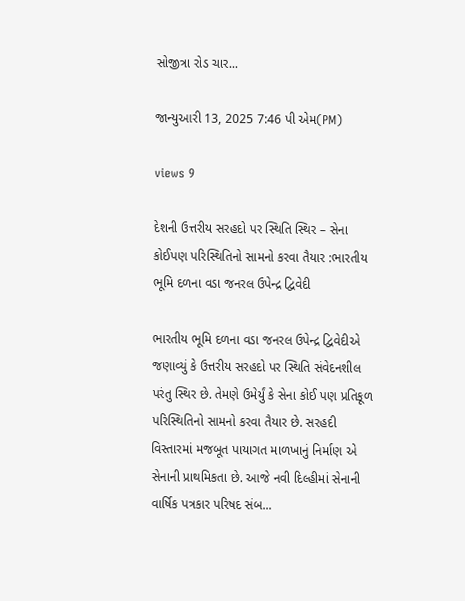સોજીત્રા રોડ ચાર...

જાન્યુઆરી 13, 2025 7:46 પી એમ(PM)

views 9

દેશની ઉત્તરીય સરહદો પર સ્થિતિ સ્થિર – સેના કોઈપણ પરિસ્થિતિનો સામનો કરવા તૈયાર :ભારતીય ભૂમિ દળના વડા જનરલ ઉપેન્દ્ર દ્વિવેદી

ભારતીય ભૂમિ દળના વડા જનરલ ઉપેન્દ્ર દ્વિવેદીએ જણાવ્યું કે ઉત્તરીય સરહદો પર સ્થિતિ સંવેદનશીલ પરંતુ સ્થિર છે. તેમણે ઉમેર્યું કે સેના કોઈ પણ પ્રતિકૂળ પરિસ્થિતિનો સામનો કરવા તૈયાર છે. સરહદી વિસ્તારમાં મજબૂત પાયાગત માળખાનું નિર્માણ એ સેનાની પ્રાથમિકતા છે. આજે નવી દિલ્હીમાં સેનાની વાર્ષિક પત્રકાર પરિષદ સંબ...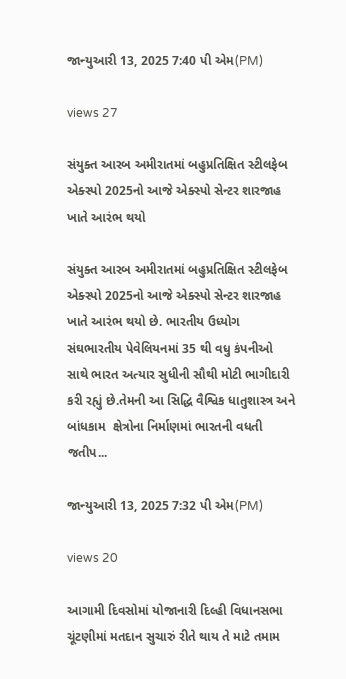જાન્યુઆરી 13, 2025 7:40 પી એમ(PM)

views 27

સંયુક્ત આરબ અમીરાતમાં બહુપ્રતિક્ષિત સ્ટીલફેબ એક્સ્પો 2025નો આજે એક્સ્પો સેન્ટર શારજાહ ખાતે આરંભ થયો

સંયુક્ત આરબ અમીરાતમાં બહુપ્રતિક્ષિત સ્ટીલફેબ એક્સ્પો 2025નો આજે એક્સ્પો સેન્ટર શારજાહ ખાતે આરંભ થયો છે. ભારતીય ઉધ્યોગ સંઘભારતીય પેવેલિયનમાં 35 થી વધુ કંપનીઓ સાથે ભારત અત્યાર સુધીની સૌથી મોટી ભાગીદારી કરી રહ્યું છે.તેમની આ સિદ્ધિ વૈશ્વિક ધાતુશાસ્ત્ર અને બાંધકામ  ક્ષેત્રોના નિર્માણમાં ભારતની વધતી જતીપ...

જાન્યુઆરી 13, 2025 7:32 પી એમ(PM)

views 20

આગામી દિવસોમાં યોજાનારી દિલ્હી વિધાનસભા ચૂંટણીમાં મતદાન સુચારું રીતે થાય તે માટે તમામ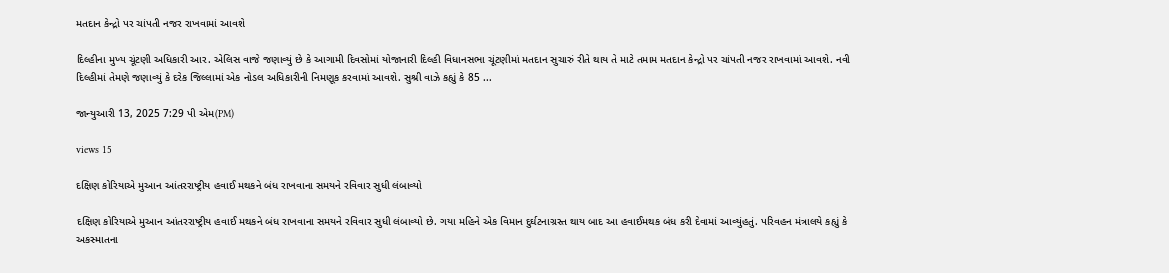મતદાન કેન્દ્રો પર ચાંપતી નજર રાખવામાં આવશે

દિલ્હીના મુખ્ય ચૂંટણી અધિકારી આર. એલિસ વાજે જણાવ્યું છે કે આગામી દિવસોમાં યોજાનારી દિલ્હી વિધાનસભા ચૂંટણીમાં મતદાન સુચારું રીતે થાય તે માટે તમામ મતદાન કેન્દ્રો પર ચાંપતી નજર રાખવામાં આવશે. નવી દિલ્હીમાં તેમણે જણાવ્યું કે દરેક જિલ્લામાં એક નોડલ અધિકારીની નિમણૂક કરવામાં આવશે. સુશ્રી વાઝે કહ્યું કે 85 ...

જાન્યુઆરી 13, 2025 7:29 પી એમ(PM)

views 15

દક્ષિણ કોરિયાએ મુઆન આંતરરાષ્ટ્રીય હવાઈ મથકને બંધ રાખવાના સમયને રવિવાર સુધી લંબાવ્યો

દક્ષિણ કોરિયાએ મુઆન આંતરરાષ્ટ્રીય હવાઈ મથકને બંધ રાખવાના સમયને રવિવાર સુધી લંબાવ્યો છે. ગયા મહિને એક વિમાન દુર્ઘટનાગ્રસ્ત થાય બાદ આ હવાઈમથક બંધ કરી દેવામાં આવ્યુંહતું. પરિવહન મંત્રાલયે કહ્યું કે અકસ્માતના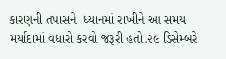કારણની તપાસને  ધ્યાનમાં રાખીને આ સમય મર્યાદામાં વધારો કરવો જરૂરી હતો.૨૯ ડિસેમ્બરે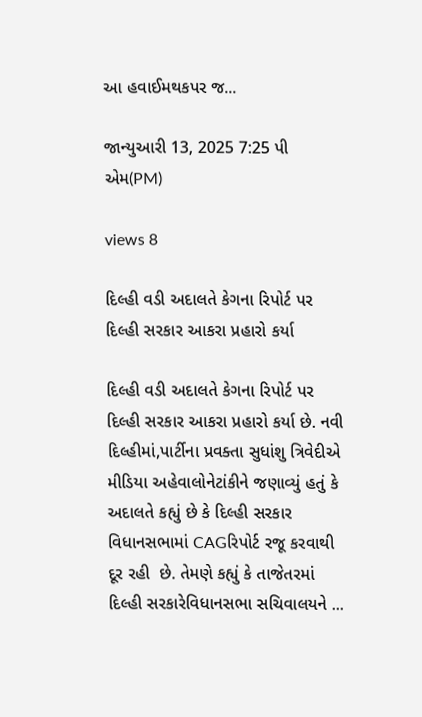આ હવાઈમથકપર જ...

જાન્યુઆરી 13, 2025 7:25 પી એમ(PM)

views 8

દિલ્હી વડી અદાલતે કેગના રિપોર્ટ પર દિલ્હી સરકાર આકરા પ્રહારો કર્યા

દિલ્હી વડી અદાલતે કેગના રિપોર્ટ પર દિલ્હી સરકાર આકરા પ્રહારો કર્યા છે. નવી દિલ્હીમાં,પાર્ટીના પ્રવક્તા સુધાંશુ ત્રિવેદીએ મીડિયા અહેવાલોનેટાંકીને જણાવ્યું હતું કે અદાલતે કહ્યું છે કે દિલ્હી સરકાર વિધાનસભામાં CAGરિપોર્ટ રજૂ કરવાથી દૂર રહી  છે. તેમણે કહ્યું કે તાજેતરમાં દિલ્હી સરકારેવિધાનસભા સચિવાલયને ...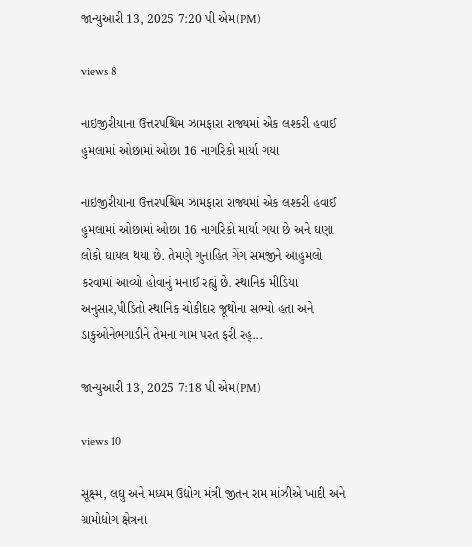જાન્યુઆરી 13, 2025 7:20 પી એમ(PM)

views 8

નાઇજીરીયાના ઉત્તરપશ્ચિમ ઝામફારા રાજ્યમાં એક લશ્કરી હવાઈ હુમલામાં ઓછામાં ઓછા 16 નાગરિકો માર્યા ગયા

નાઇજીરીયાના ઉત્તરપશ્ચિમ ઝામફારા રાજ્યમાં એક લશ્કરી હવાઈ હુમલામાં ઓછામાં ઓછા 16 નાગરિકો માર્યા ગયા છે અને ઘણા લોકો ઘાયલ થયા છે. તેમણે ગુનાહિત ગેંગ સમજીને આહુમલો કરવામાં આવ્યો હોવાનું મનાઈ રહ્યું છે. સ્થાનિક મીડિયા અનુસાર,પીડિતો સ્થાનિક ચોકીદાર જૂથોના સભ્યો હતા અને ડાકુઓનેભગાડીને તેમના ગામ પરત ફરી રહ્...

જાન્યુઆરી 13, 2025 7:18 પી એમ(PM)

views 10

સૂક્ષ્મ, લઘુ અને મધ્યમ ઉદ્યોગ મંત્રી જીતન રામ માંઝીએ ખાદી અને ગ્રામોદ્યોગ ક્ષેત્રના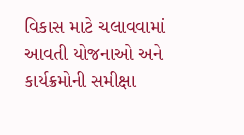વિકાસ માટે ચલાવવામાં આવતી યોજનાઓ અને કાર્યક્રમોની સમીક્ષા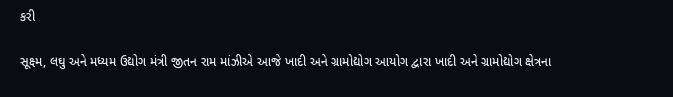કરી

સૂક્ષ્મ, લઘુ અને મધ્યમ ઉદ્યોગ મંત્રી જીતન રામ માંઝીએ આજે ખાદી અને ગ્રામોદ્યોગ આયોગ દ્વારા ખાદી અને ગ્રામોદ્યોગ ક્ષેત્રના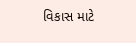વિકાસ માટે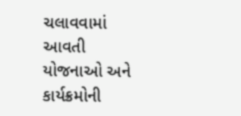ચલાવવામાં આવતી યોજનાઓ અને કાર્યક્રમોની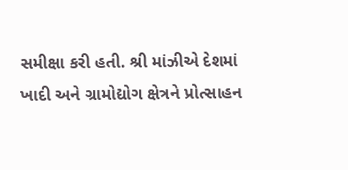સમીક્ષા કરી હતી. શ્રી માંઝીએ દેશમાં ખાદી અને ગ્રામોદ્યોગ ક્ષેત્રને પ્રોત્સાહન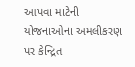આપવા માટેની યોજનાઓના અમલીકરણ પર કેન્દ્રિત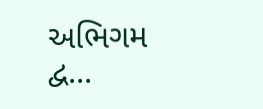અભિગમ દ્વ...